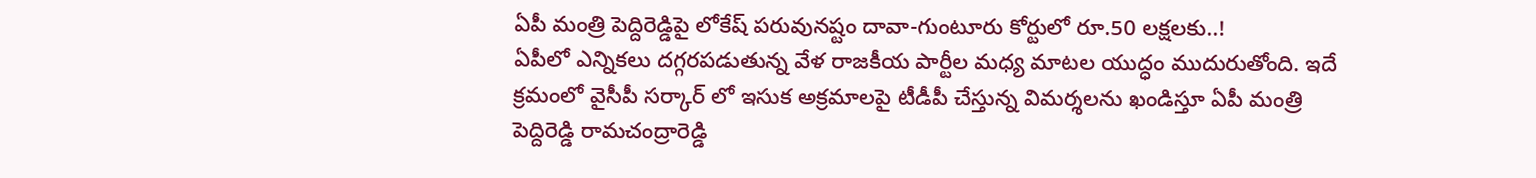ఏపీ మంత్రి పెద్దిరెడ్డిపై లోకేష్ పరువునష్టం దావా-గుంటూరు కోర్టులో రూ.50 లక్షలకు..!
ఏపీలో ఎన్నికలు దగ్గరపడుతున్న వేళ రాజకీయ పార్టీల మధ్య మాటల యుద్ధం ముదురుతోంది. ఇదే క్రమంలో వైసీపీ సర్కార్ లో ఇసుక అక్రమాలపై టీడీపీ చేస్తున్న విమర్శలను ఖండిస్తూ ఏపీ మంత్రి పెద్దిరెడ్డి రామచంద్రారెడ్డి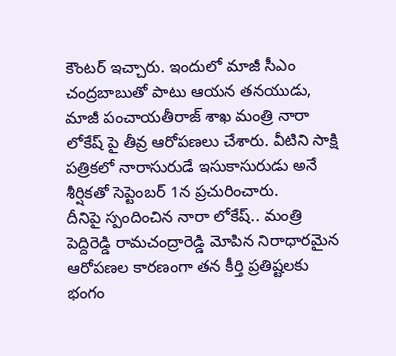కౌంటర్ ఇచ్చారు. ఇందులో మాజీ సీఎం చంద్రబాబుతో పాటు ఆయన తనయుడు, మాజీ పంచాయతీరాజ్ శాఖ మంత్రి నారా లోకేష్ పై తీవ్ర ఆరోపణలు చేశారు. వీటిని సాక్షి పత్రికలో నారాసురుడే ఇసుకాసురుడు అనే శీర్షికతో సెప్టెంబర్ 1న ప్రచురించారు.
దీనిపై స్పందించిన నారా లోకేష్.. మంత్రి పెద్దిరెడ్డి రామచంద్రారెడ్డి మోపిన నిరాధారమైన ఆరోపణల కారణంగా తన కీర్తి ప్రతిష్టలకు భంగం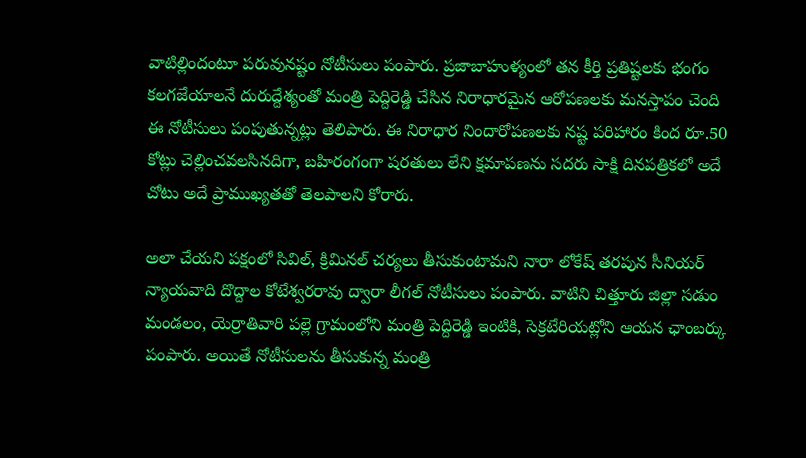వాటిల్లిందంటూ పరువునష్టం నోటీసులు పంపారు. ప్రజాబాహుళ్యంలో తన కీర్తి ప్రతిష్టలకు భంగం కలగజేయాలనే దురుద్దేశ్యంతో మంత్రి పెద్దిరెడ్డి చేసిన నిరాధారమైన ఆరోపణలకు మనస్తాపం చెంది ఈ నోటీసులు పంపుతున్నట్లు తెలిపారు. ఈ నిరాధార నిందారోపణలకు నష్ట పరిహారం కింద రూ.50 కోట్లు చెల్లించవలసినదిగా, బహిరంగంగా షరతులు లేని క్షమాపణను సదరు సాక్షి దినపత్రికలో అదే చోటు అదే ప్రాముఖ్యతతో తెలపాలని కోరారు.

అలా చేయని పక్షంలో సివిల్, క్రిమినల్ చర్యలు తీసుకుంటామని నారా లోకేష్ తరపున సీనియర్ న్యాయవాది దొద్దాల కోటేశ్వరరావు ద్వారా లీగల్ నోటీసులు పంపారు. వాటిని చిత్తూరు జిల్లా సడుం మండలం, యెర్రాతివారి పల్లె గ్రామంలోని మంత్రి పెద్దిరెడ్డి ఇంటికి, సెక్రటేరియట్లోని ఆయన ఛాంబర్కు పంపారు. అయితే నోటీసులను తీసుకున్న మంత్రి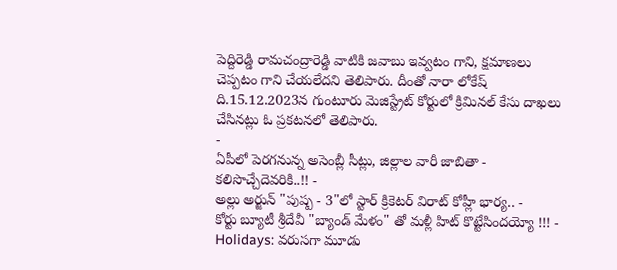పెద్దిరెడ్డి రామచంద్రారెడ్డి వాటికి జవాబు ఇవ్వటం గాని, క్షమాణలు చెప్పటం గాని చేయలేదని తెలిపారు. దీంతో నారా లోకేష్ ది.15.12.2023న గుంటూరు మెజిస్ట్రేట్ కోర్టులో క్రిమినల్ కేసు దాఖలు చేసినట్లు ఓ ప్రకటనలో తెలిపారు.
-
ఏపీలో పెరగనున్న అసెంబ్లీ సీట్లు, జిల్లాల వారీ జాబితా - కలిసొచ్చేదెవరికి..!! -
అల్లు అర్జున్ "పుష్ప - 3"లో స్టార్ క్రికెటర్ విరాట్ కోహ్లీ భార్య.. -
కోర్టు బ్యూటీ శ్రీదేవీ "బ్యాండ్ మేళం" తో మళ్లీ హిట్ కొట్టేసిందయ్యో !!! -
Holidays: వరుసగా మూడు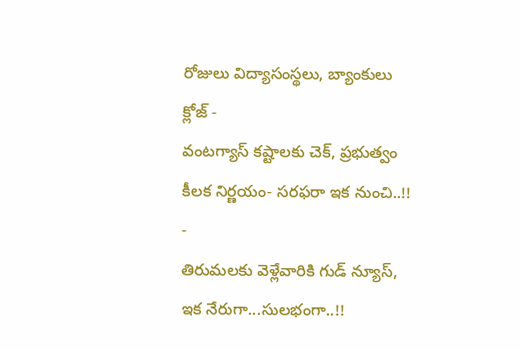రోజులు విద్యాసంస్థలు, బ్యాంకులు క్లోజ్ -
వంటగ్యాస్ కష్టాలకు చెక్, ప్రభుత్వం కీలక నిర్ణయం- సరఫరా ఇక నుంచి..!! -
తిరుమలకు వెళ్లేవారికి గుడ్ న్యూస్, ఇక నేరుగా...సులభంగా..!!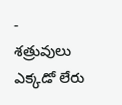-
శత్రువులు ఎక్కడో లేరు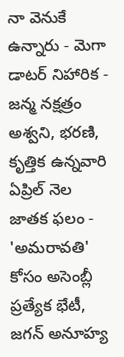నా వెనుకే ఉన్నారు - మెగా డాటర్ నిహారిక -
జన్మ నక్షత్రం అశ్వని, భరణి, కృత్తిక ఉన్నవారి ఏప్రిల్ నెల జాతక ఫలం -
'అమరావతి' కోసం అసెంబ్లీ ప్రత్యేక భేటీ, జగన్ అనూహ్య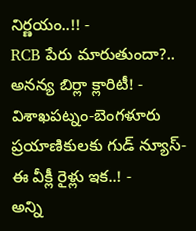నిర్ణయం..!! -
RCB పేరు మారుతుందా?.. అనన్య బిర్లా క్లారిటీ! -
విశాఖపట్నం-బెంగళూరు ప్రయాణికులకు గుడ్ న్యూస్- ఈ వీక్లీ రైళ్లు ఇక..! -
అన్ని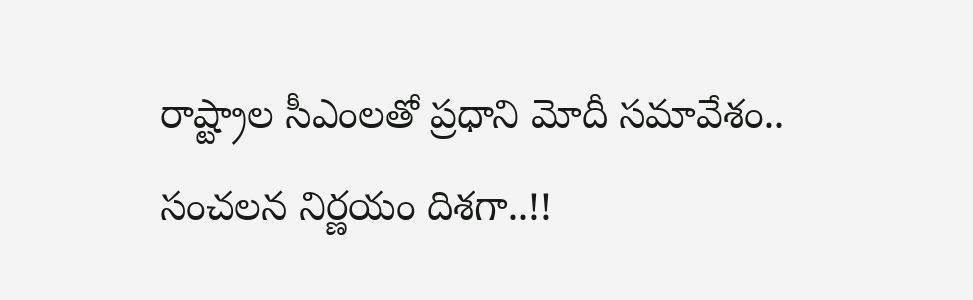రాష్ట్రాల సీఎంలతో ప్రధాని మోదీ సమావేశం.. సంచలన నిర్ణయం దిశగా..!!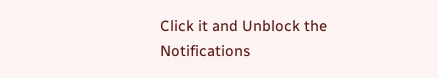Click it and Unblock the Notifications